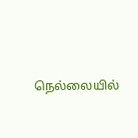நெல்லையில்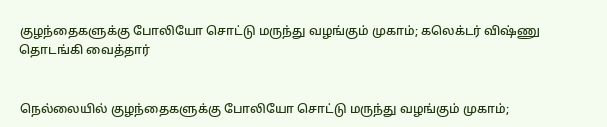குழந்தைகளுக்கு போலியோ சொட்டு மருந்து வழங்கும் முகாம்; கலெக்டர் விஷ்ணு தொடங்கி வைத்தார்


நெல்லையில் குழந்தைகளுக்கு போலியோ சொட்டு மருந்து வழங்கும் முகாம்;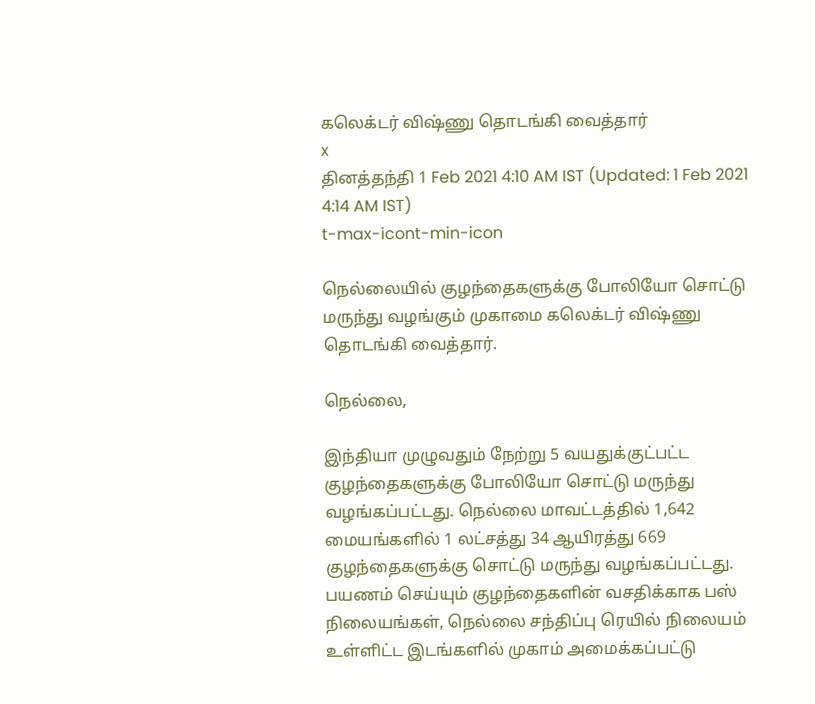கலெக்டர் விஷ்ணு தொடங்கி வைத்தார்
x
தினத்தந்தி 1 Feb 2021 4:10 AM IST (Updated: 1 Feb 2021 4:14 AM IST)
t-max-icont-min-icon

நெல்லையில் குழந்தைகளுக்கு போலியோ சொட்டு மருந்து வழங்கும் முகாமை கலெக்டர் விஷ்ணு தொடங்கி வைத்தார்.

நெல்லை,

இந்தியா முழுவதும் நேற்று 5 வயதுக்குட்பட்ட குழந்தைகளுக்கு போலியோ சொட்டு மருந்து வழங்கப்பட்டது. நெல்லை மாவட்டத்தில் 1,642 மையங்களில் 1 லட்சத்து 34 ஆயிரத்து 669 குழந்தைகளுக்கு சொட்டு மருந்து வழங்கப்பட்டது. பயணம் செய்யும் குழந்தைகளின் வசதிக்காக பஸ் நிலையங்கள், நெல்லை சந்திப்பு ரெயில் நிலையம் உள்ளிட்ட இடங்களில் முகாம் அமைக்கப்பட்டு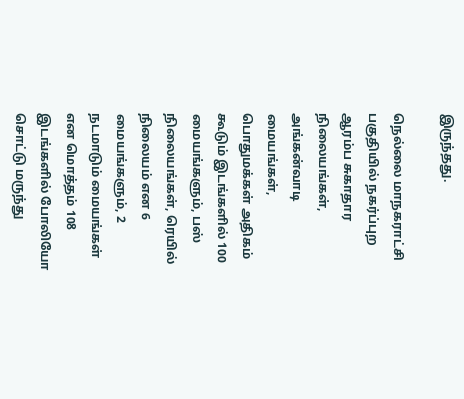இருந்தது.

நெல்லை மாநகராட்சி பகுதியில் நகர்ப்புற ஆரம்ப சுகாதார நிலையங்கள், அங்கன்வாடி மையங்கள், பொதுமக்கள் அதிகம் கூடும் இடங்களில் 100 மையங்களும், பஸ் நிலையங்கள், ரெயில் நிலையம் என 6 மையங்களும், 2 நடமாடும் மையங்கள் என மொத்தம் 108 இடங்களில் போலியோ சொட்டு மருந்து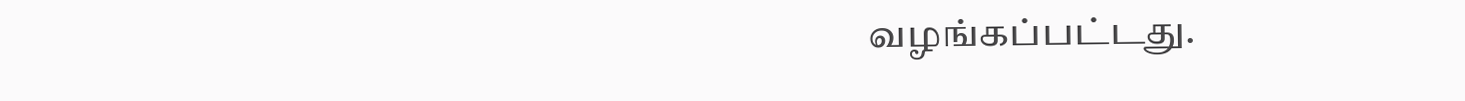வழங்கப்பட்டது.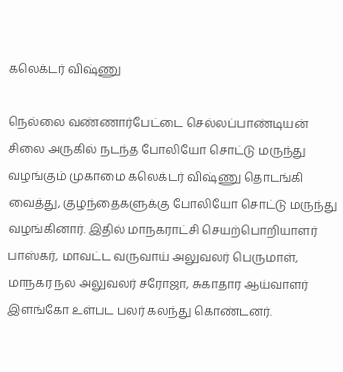கலெக்டர் விஷ்ணு

நெல்லை வண்ணார்பேட்டை செல்லப்பாண்டியன் சிலை அருகில் நடந்த போலியோ சொட்டு மருந்து வழங்கும் முகாமை கலெக்டர் விஷ்ணு தொடங்கி வைத்து, குழந்தைகளுக்கு போலியோ சொட்டு மருந்து வழங்கினார். இதில் மாநகராட்சி செயற்பொறியாளர் பாஸ்கர், மாவட்ட வருவாய் அலுவலர் பெருமாள், மாநகர நல அலுவலர் சரோஜா, சுகாதார ஆய்வாளர் இளங்கோ உள்பட பலர் கலந்து கொண்டனர்.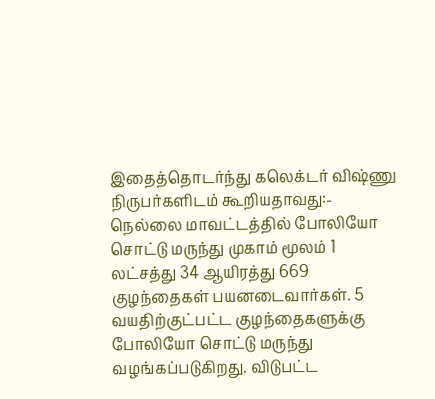இதைத்தொடர்ந்து கலெக்டர் விஷ்ணு நிருபர்களிடம் கூறியதாவது:-
நெல்லை மாவட்டத்தில் போலியோ சொட்டு மருந்து முகாம் மூலம் 1 லட்சத்து 34 ஆயிரத்து 669 குழந்தைகள் பயனடைவார்கள். 5 வயதிற்குட்பட்ட குழந்தைகளுக்கு போலியோ சொட்டு மருந்து வழங்கப்படுகிறது. விடுபட்ட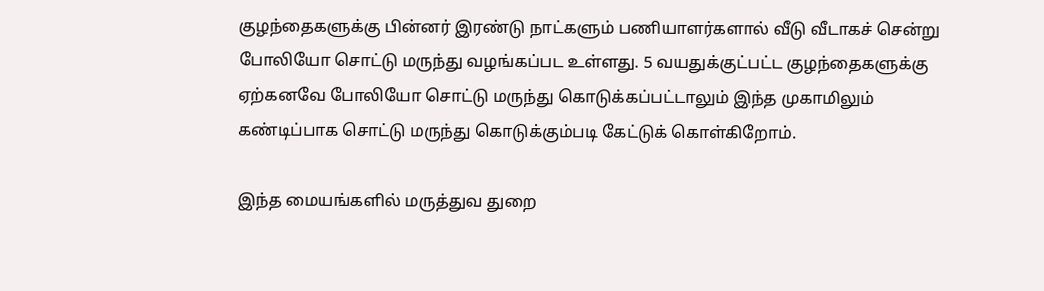குழந்தைகளுக்கு பின்னர் இரண்டு நாட்களும் பணியாளர்களால் வீடு வீடாகச் சென்று போலியோ சொட்டு மருந்து வழங்கப்பட உள்ளது. 5 வயதுக்குட்பட்ட குழந்தைகளுக்கு ஏற்கனவே போலியோ சொட்டு மருந்து கொடுக்கப்பட்டாலும் இந்த முகாமிலும் கண்டிப்பாக சொட்டு மருந்து கொடுக்கும்படி கேட்டுக் கொள்கிறோம்.

இந்த மையங்களில் மருத்துவ துறை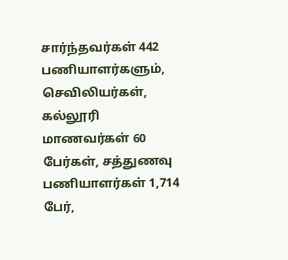சார்ந்தவர்கள் 442 பணியாளர்களும், செவிலியர்கள், கல்லூரி மாணவர்கள் 60 பேர்கள், சத்துணவு பணியாளர்கள் 1,714 பேர்,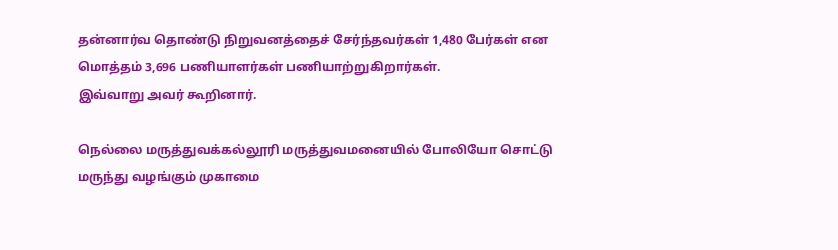தன்னார்வ தொண்டு நிறுவனத்தைச் சேர்ந்தவர்கள் 1,480 பேர்கள் என மொத்தம் 3,696 பணியாளர்கள் பணியாற்றுகிறார்கள்.
இவ்வாறு அவர் கூறினார்.

நெல்லை மருத்துவக்கல்லூரி மருத்துவமனையில் போலியோ சொட்டு மருந்து வழங்கும் முகாமை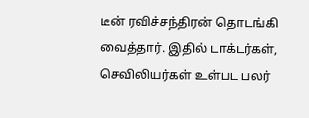டீன் ரவிச்சந்திரன் தொடங்கி வைத்தார். இதில் டாக்டர்கள், செவிலியர்கள் உள்பட பலர்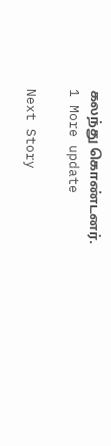கலந்து கொண்டனர்.
1 More update

Next Story